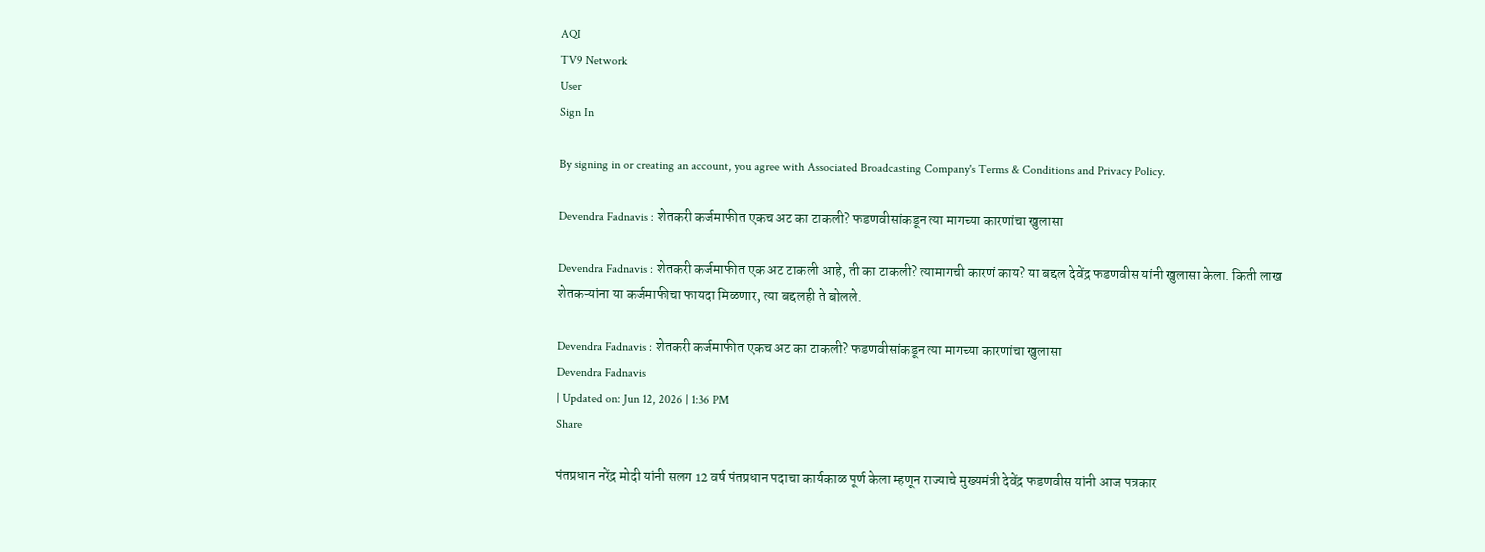AQI
TV9 Network
User
Sign In

By signing in or creating an account, you agree with Associated Broadcasting Company's Terms & Conditions and Privacy Policy.

Devendra Fadnavis : शेतकरी कर्जमाफीत एकच अट का टाकली? फडणवीसांकडून त्या मागच्या कारणांचा खुलासा

Devendra Fadnavis : शेतकरी कर्जमाफीत एक अट टाकली आहे, ती का टाकली? त्यामागची कारणं काय? या बद्दल देवेंद्र फडणवीस यांनी खुलासा केला. किती लाख शेतकऱ्यांना या कर्जमाफीचा फायदा मिळणार, त्या बद्दलही ते बोलले.

Devendra Fadnavis : शेतकरी कर्जमाफीत एकच अट का टाकली? फडणवीसांकडून त्या मागच्या कारणांचा खुलासा
Devendra Fadnavis
| Updated on: Jun 12, 2026 | 1:36 PM
Share

पंतप्रधान नरेंद्र मोदी यांनी सलग 12 वर्ष पंतप्रधान पदाचा कार्यकाळ पूर्ण केला म्हणून राज्याचे मुख्यमंत्री देवेंद्र फडणवीस यांनी आज पत्रकार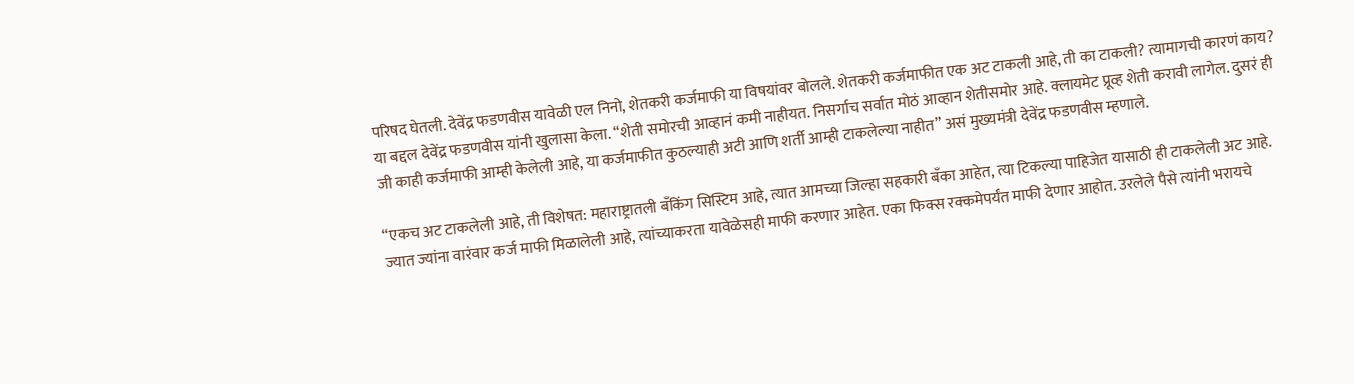परिषद घेतली. देवेंद्र फडणवीस यावेळी एल निनो, शेतकरी कर्जमाफी या विषयांवर बोलले. शेतकरी कर्जमाफीत एक अट टाकली आहे, ती का टाकली? त्यामागची कारणं काय? या बद्दल देवेंद्र फडणवीस यांनी खुलासा केला. “शेती समोरची आव्हानं कमी नाहीयत. निसर्गाच सर्वात मोठं आव्हान शेतीसमोर आहे. क्लायमेट प्रूव्ह शेती करावी लागेल. दुसरं ही जी काही कर्जमाफी आम्ही केलेली आहे, या कर्जमाफीत कुठल्याही अटी आणि शर्ती आम्ही टाकलेल्या नाहीत” असं मुख्यमंत्री देवेंद्र फडणवीस म्हणाले.

“एकच अट टाकलेली आहे, ती विशेषत: महाराष्ट्रातली बँकिंग सिस्टिम आहे, त्यात आमच्या जिल्हा सहकारी बँका आहेत, त्या टिकल्या पाहिजेत यासाठी ही टाकलेली अट आहे. ज्यात ज्यांना वारंवार कर्ज माफी मिळालेली आहे, त्यांच्याकरता यावेळेसही माफी करणार आहेत. एका फिक्स रक्कमेपर्यंत माफी देणार आहोत. उरलेले पैसे त्यांनी भरायचे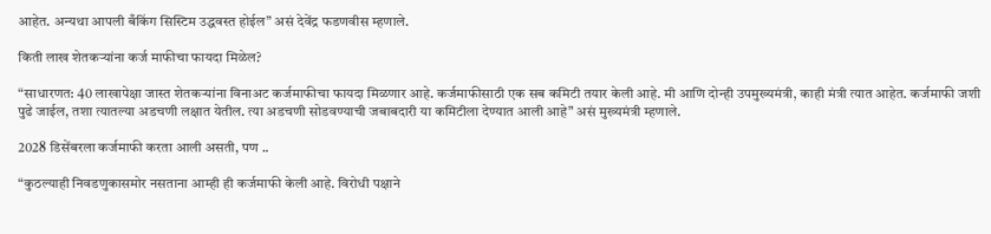आहेत. अन्यथा आपली बँकिंग सिस्टिम उद्धवस्त होईल” असं देवेंद्र फडणवीस म्हणाले.

किती लाख शेतकऱ्यांना कर्ज माफीचा फायदा मिळेल?

“साधारणत: 40 लाखापेक्षा जास्त शेतकऱ्यांना विनाअट कर्जमाफीचा फायदा मिळणार आहे. कर्जमाफीसाठी एक सब कमिटी तयार केली आहे. मी आणि दोन्ही उपमुख्यमंत्री, काही मंत्री त्यात आहेत. कर्जमाफी जशी पुढे जाईल, तशा त्यातल्या अडचणी लक्षात येतील. त्या अडचणी सोडवण्याची जबाबदारी या कमिटीला देण्यात आली आहे” असं मुख्यमंत्री म्हणाले.

2028 डिसेंबरला कर्जमाफी करता आली असती, पण ..

“कुठल्याही निवडणुकासमोर नसताना आम्ही ही कर्जमाफी केली आहे. विरोधी पक्षाने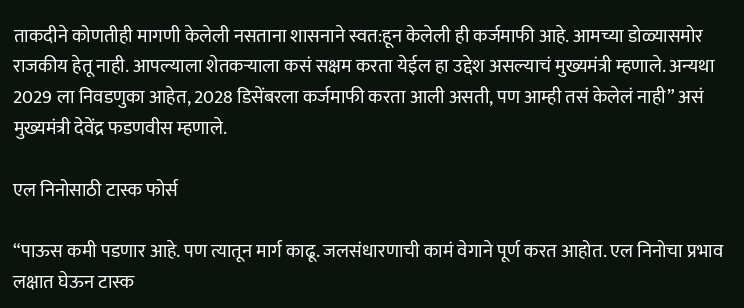ताकदीने कोणतीही मागणी केलेली नसताना शासनाने स्वत:हून केलेली ही कर्जमाफी आहे. आमच्या डोळ्यासमोर राजकीय हेतू नाही. आपल्याला शेतकऱ्याला कसं सक्षम करता येईल हा उद्देश असल्याचं मुख्यमंत्री म्हणाले. अन्यथा 2029 ला निवडणुका आहेत, 2028 डिसेंबरला कर्जमाफी करता आली असती, पण आम्ही तसं केलेलं नाही” असं मुख्यमंत्री देवेंद्र फडणवीस म्हणाले.

एल निनोसाठी टास्क फोर्स

“पाऊस कमी पडणार आहे. पण त्यातून मार्ग काढू. जलसंधारणाची कामं वेगाने पूर्ण करत आहोत. एल निनोचा प्रभाव लक्षात घेऊन टास्क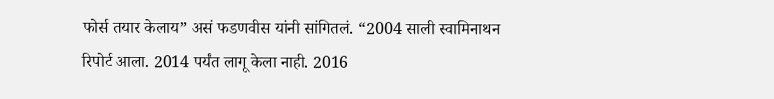फोर्स तयार केलाय” असं फडणवीस यांनी सांगितलं. “2004 साली स्वामिनाथन रिपोर्ट आला. 2014 पर्यंत लागू केला नाही. 2016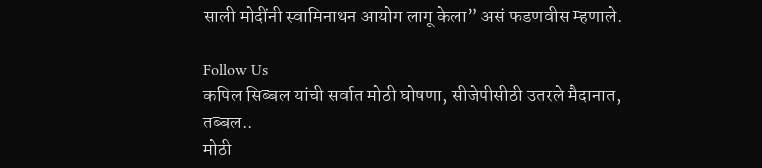साली मोदींनी स्वामिनाथन आयोग लागू केला” असं फडणवीस म्हणाले.

Follow Us
कपिल सिब्बल यांची सर्वात मोठी घोषणा, सीजेपीसीठी उतरले मैदानात, तब्बल..
मोठी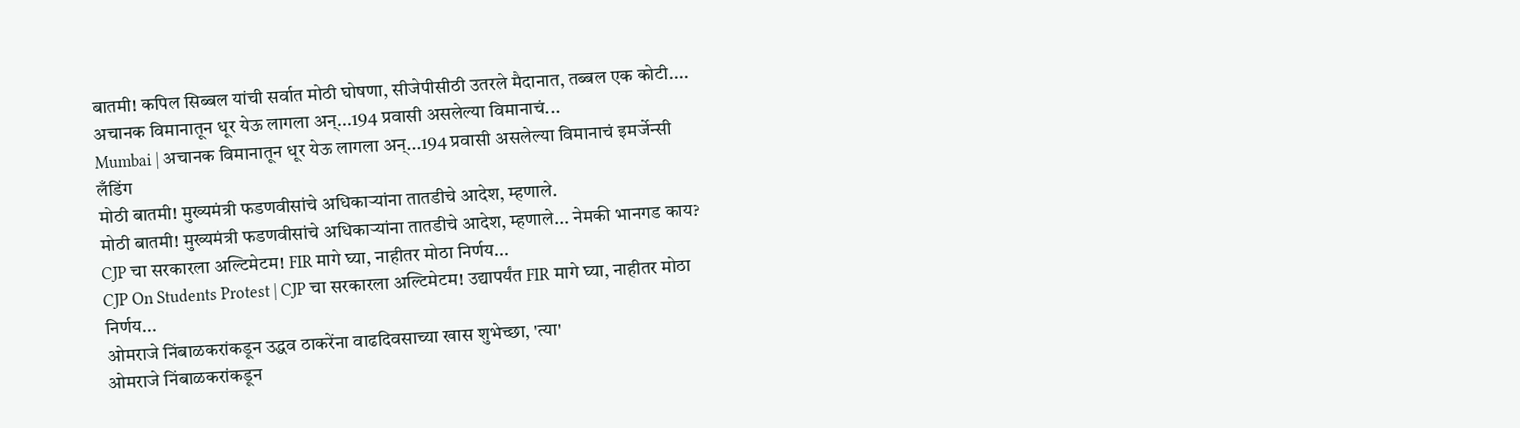बातमी! कपिल सिब्बल यांची सर्वात मोठी घोषणा, सीजेपीसीठी उतरले मैदानात, तब्बल एक कोटी....
अचानक विमानातून धूर येऊ लागला अन्...194 प्रवासी असलेल्या विमानाचं...
Mumbai | अचानक विमानातून धूर येऊ लागला अन्...194 प्रवासी असलेल्या विमानाचं इमर्जेन्सी लँडिंग
मोठी बातमी! मुख्यमंत्री फडणवीसांचे अधिकाऱ्यांना तातडीचे आदेश, म्हणाले.
मोठी बातमी! मुख्यमंत्री फडणवीसांचे अधिकाऱ्यांना तातडीचे आदेश, म्हणाले... नेमकी भानगड काय?
CJP चा सरकारला अल्टिमेटम! FIR मागे घ्या, नाहीतर मोठा निर्णय...
CJP On Students Protest | CJP चा सरकारला अल्टिमेटम! उद्यापर्यंत FIR मागे घ्या, नाहीतर मोठा निर्णय...
ओमराजे निंबाळकरांकडून उद्धव ठाकरेंना वाढदिवसाच्या खास शुभेच्छा, 'त्या'
ओमराजे निंबाळकरांकडून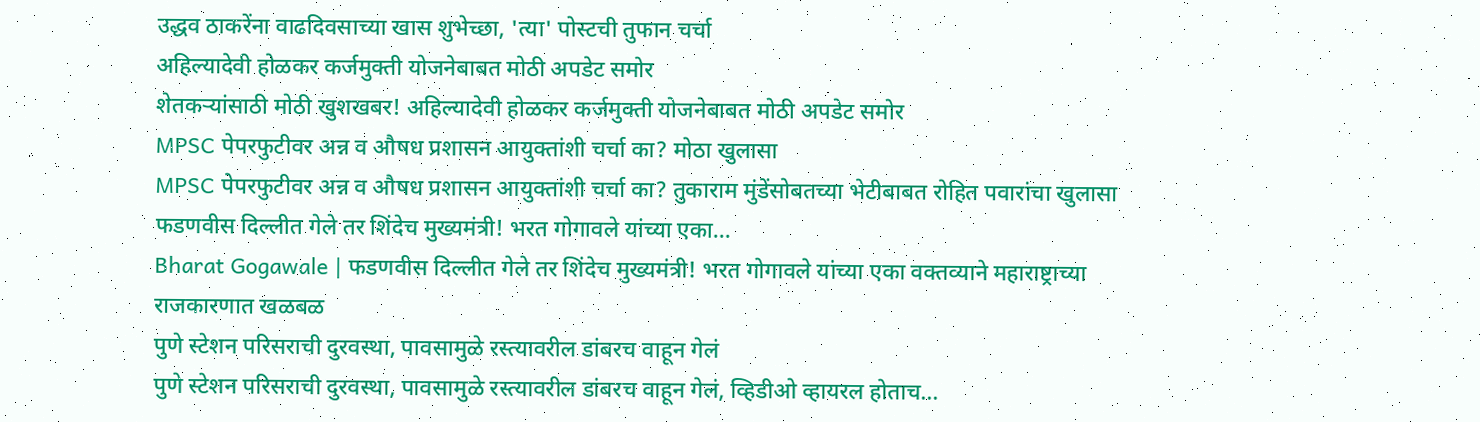उद्धव ठाकरेंना वाढदिवसाच्या खास शुभेच्छा, 'त्या' पोस्टची तुफान चर्चा
अहिल्यादेवी होळकर कर्जमुक्ती योजनेबाबत मोठी अपडेट समोर
शेतकऱ्यांसाठी मोठी खुशखबर! अहिल्यादेवी होळकर कर्जमुक्ती योजनेबाबत मोठी अपडेट समोर
MPSC पेपरफुटीवर अन्न व औषध प्रशासन आयुक्तांशी चर्चा का? मोठा खुलासा
MPSC पेपरफुटीवर अन्न व औषध प्रशासन आयुक्तांशी चर्चा का? तुकाराम मुंडेंसोबतच्या भेटीबाबत रोहित पवारांचा खुलासा
फडणवीस दिल्लीत गेले तर शिंदेच मुख्यमंत्री! भरत गोगावले यांच्या एका...
Bharat Gogawale | फडणवीस दिल्लीत गेले तर शिंदेच मुख्यमंत्री! भरत गोगावले यांच्या एका वक्तव्याने महाराष्ट्राच्या राजकारणात खळबळ
पुणे स्टेशन परिसराची दुरवस्था, पावसामुळे रस्त्यावरील डांबरच वाहून गेलं
पुणे स्टेशन परिसराची दुरवस्था, पावसामुळे रस्त्यावरील डांबरच वाहून गेलं, व्हिडीओ व्हायरल होताच...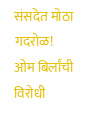संसदेत मोठा गदरोळ! ओम बिर्लांची विरोधी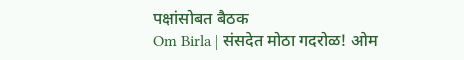पक्षांसोबत बैठक
Om Birla | संसदेत मोठा गदरोळ! ओम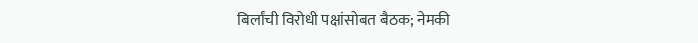बिर्लांची विरोधी पक्षांसोबत बैठक; नेमकी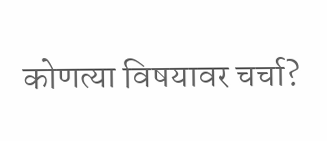कोणत्या विषयावर चर्चा?